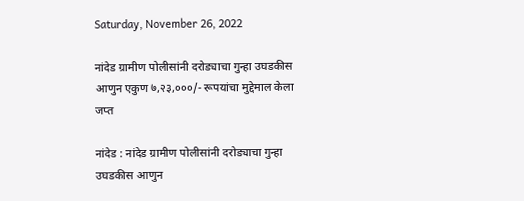Saturday, November 26, 2022

नांदेड ग्रामीण पोलीसांनी दरोड्याचा गुन्हा उघडकीस आणुन एकुण ७,२३,०००/- रूपयांचा मुद्देमाल केला जप्त

नांदेड : नांदेड ग्रामीण पोलीसांनी दरोड्याचा गुन्हा उघडकीस आणुन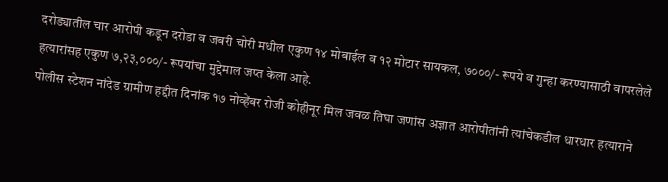दरोड्यातील चार आरोपी कडून दरोडा व जबरी चोरी मधील एकुण १४ मोबाईल व १२ मोटार सायकल, ७०००/- रूपये व गुन्हा करण्यासाठी वापरलेले हत्यारांसह एकुण ७,२३,०००/- रूपयांचा मुद्देमाल जप्त केला आहे.
पोलीस स्टेशन नांदेड ग्रामीण हद्दीत दिनांक १७ नोव्हेंबर रोजी कोहीनूर मिल जवळ तिघा जणांस अज्ञात आरोपीतांनी त्यांचेकडील धारधार हत्याराने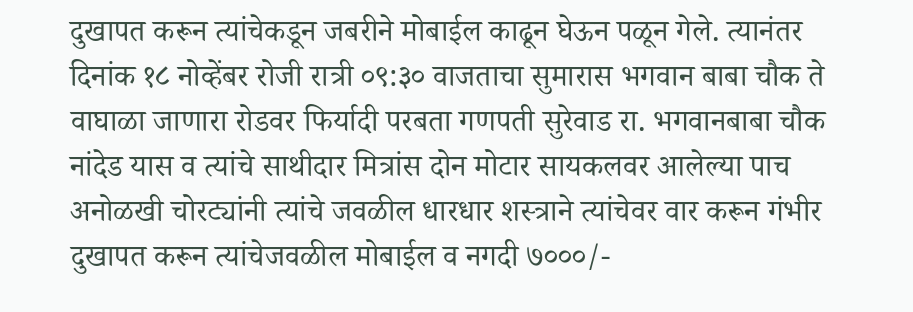दुखापत करून त्यांचेकडून जबरीने मोबाईल काढून घेऊन पळून गेले. त्यानंतर दिनांक १८ नोव्हेंबर रोजी रात्री ०९:३० वाजताचा सुमारास भगवान बाबा चौक ते वाघाळा जाणारा रोडवर फिर्यादी परबता गणपती सुरेवाड रा. भगवानबाबा चौक नांदेड यास व त्यांचे साथीदार मित्रांस दोन मोटार सायकलवर आलेल्या पाच अनोळखी चोरट्यांनी त्यांचे जवळील धारधार शस्त्राने त्यांचेवर वार करून गंभीर दुखापत करून त्यांचेजवळील मोबाईल व नगदी ७०००/-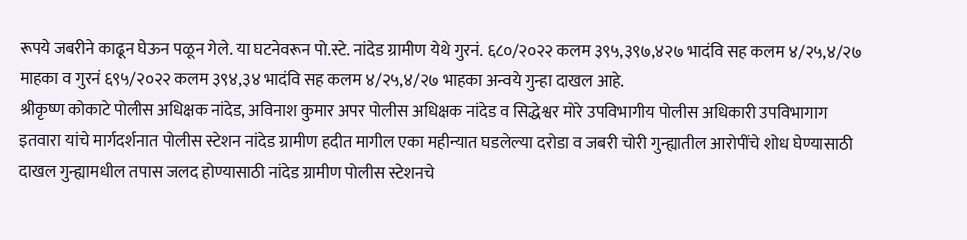रूपये जबरीने काढून घेऊन पळून गेले. या घटनेवरून पो.स्टे. नांदेड ग्रामीण येथे गुरनं. ६८०/२०२२ कलम ३९५,३९७,४२७ भादंवि सह कलम ४/२५,४/२७ माहका व गुरनं ६९५/२०२२ कलम ३९४,३४ भादंवि सह कलम ४/२५,४/२७ भाहका अन्वये गुन्हा दाखल आहे.
श्रीकृष्ण कोकाटे पोलीस अधिक्षक नांदेड, अविनाश कुमार अपर पोलीस अधिक्षक नांदेड व सिद्धेश्वर मोरे उपविभागीय पोलीस अधिकारी उपविभागाग इतवारा यांचे मार्गदर्शनात पोलीस स्टेशन नांदेड ग्रामीण हदीत मागील एका महीन्यात घडलेल्या दरोडा व जबरी चोरी गुन्ह्यातील आरोपींचे शोध घेण्यासाठी दाखल गुन्ह्यामधील तपास जलद होण्यासाठी नांदेड ग्रामीण पोलीस स्टेशनचे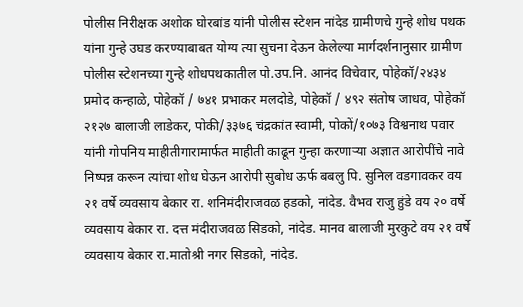पोलीस निरीक्षक अशोक घोरबांड यांनी पोलीस स्टेशन नांदेड ग्रामीणचे गुन्हे शोध पथक यांना गुन्हे उघड करण्याबाबत योग्य त्या सुचना देऊन केलेल्या मार्गदर्शनानुसार ग्रामीण पोलीस स्टेशनच्या गुन्हे शोधपथकातील पो.उप.नि. आनंद विचेवार, पोहेकॉ/२४३४ प्रमोद कन्हाळे, पोहेकॉ / ७४१ प्रभाकर मलदोडे, पोहेकॉ / ४९२ संतोष जाधव, पोहेकॉ २१२७ बालाजी लाडेकर, पोकी/३३७६ चंद्रकांत स्वामी, पोकों/१०७३ विश्वनाथ पवार यांनी गोपनिय माहीतीगारामार्फत माहीती काढून गुन्हा करणाऱ्या अज्ञात आरोपींचे नावे निष्पन्न करून त्यांचा शोध घेऊन आरोपी सुबोध ऊर्फ बबलु पि. सुनिल वडगावकर वय २१ वर्षे व्यवसाय बेकार रा. शनिमंदीराजवळ हडको, नांदेड. वैभव राजु हुंडे वय २० वर्षे व्यवसाय बेकार रा. दत्त मंदीराजवळ सिडको, नांदेड. मानव बालाजी मुरकुटे वय २१ वर्षे व्यवसाय बेकार रा.मातोश्री नगर सिडको, नांदेड.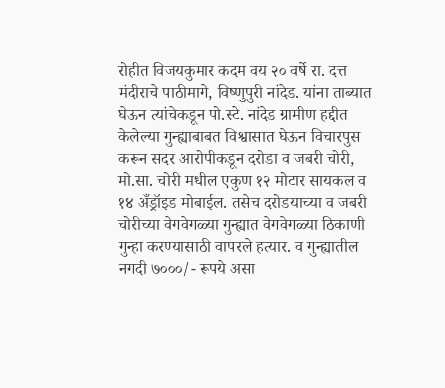रोहीत विजयकुमार कदम वय २० वर्षे रा. दत्त मंदीराचे पाठीमागे, विष्णुपुरी नांदेड. यांना ताब्यात घेऊन त्यांचेकडून पो.स्टे. नांदेड ग्रामीण हद्दीत केलेल्या गुन्ह्याबाबत विश्वासात घेऊन विचारपुस करून सदर आरोपीकडून दरोडा व जबरी चोरी, मो.सा. चोरी मधील एकुण १२ मोटार सायकल व १४ अँड्रॉइड मोबाईल. तसेच दरोडयाच्या व जबरी चोरीच्या वेगवेगळ्या गुन्ह्यात वेगवेगळ्या ठिकाणी गुन्हा करण्यासाठी वापरले हत्यार. व गुन्ह्यातील नगदी ७०००/- रूपये असा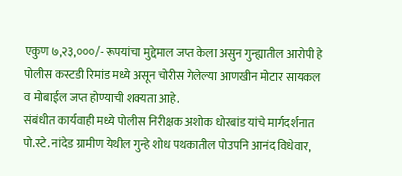एकुण ७,२३,०००/- रूपयांचा मुद्देमाल जप्त केला असुन गुन्ह्यातील आरोपी हे पोलीस कस्टडी रिमांड मध्ये असून चोरीस गेलेल्या आणखीन मोटार सायकल व मोबाईल जप्त होण्याची शक्यता आहे.
संबंधीत कार्यवाही मध्ये पोलीस निरीक्षक अशोक धोरबांड यांचे मार्गदर्शनात पो.स्टे. नांदेड ग्रामीण येथील गुन्हे शोध पथकातील पोउपनि आनंद विधेवार,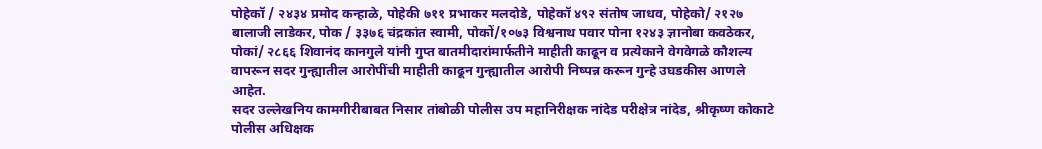पोहेकॉ / २४३४ प्रमोद कन्हाळे, पोहेकी ७११ प्रभाकर मलदोडे, पोहेकॉ ४९२ संतोष जाधव, पोहेको/ २१२७ बालाजी लाडेकर, पोक / ३३७६ चंद्रकांत स्वामी, पोकों/१०७३ विश्वनाथ पवार पोना १२४३ ज्ञानोबा कवठेकर, पोकां/ २८६६ शिवानंद कानगुले यांनी गुप्त बातमीदारांमार्फतीने माहीती काढून व प्रत्येकाने वेगवेगळे कौशल्य वापरून सदर गुन्ह्यातील आरोपींची माहीती काढून गुन्ह्यातील आरोपी निष्पन्न करून गुन्हे उघडकीस आणले आहेत.
सदर उल्लेखनिय कामगीरीबाबत निसार तांबोळी पोलीस उप महानिरीक्षक नांदेड परीक्षेत्र नांदेड, श्रीकृष्ण कोकाटे पोलीस अधिक्षक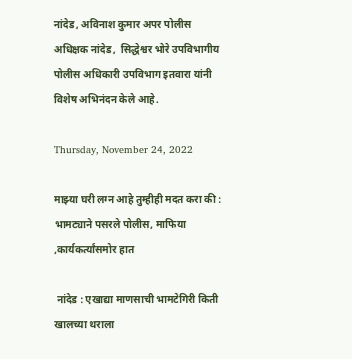नांदेड, अविनाश कुमार अपर पोलीस अधिक्षक नांदेड,  सिद्धेश्वर भोरे उपविभागीय पोलीस अधिकारी उपविभाग इतवारा यांनी विशेष अभिनंदन केले आहे.

Thursday, November 24, 2022

माझ्या घरी लग्न आहे तुम्हीही मदत करा की : भामट्याने पसरले पोलीस, माफिया ,कार्यकर्त्यांसमोर हात

 नांदेड : एखाद्या माणसाची भामटेगिरी किती खालच्या थराला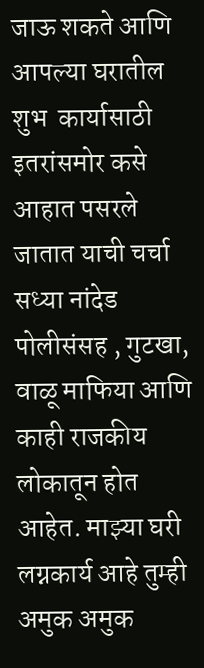जाऊ शकते आणि आपल्या घरातील शुभ  कार्यासाठी इतरांसमोर कसे आहात पसरले जातात याची चर्चा  सध्या नांदेड पोलीसंसह , गुटखा, वाळू माफिया आणि काही राजकीय लोकातून होत आहेत. माझ्या घरी लग्नकार्य आहे तुम्ही अमुक अमुक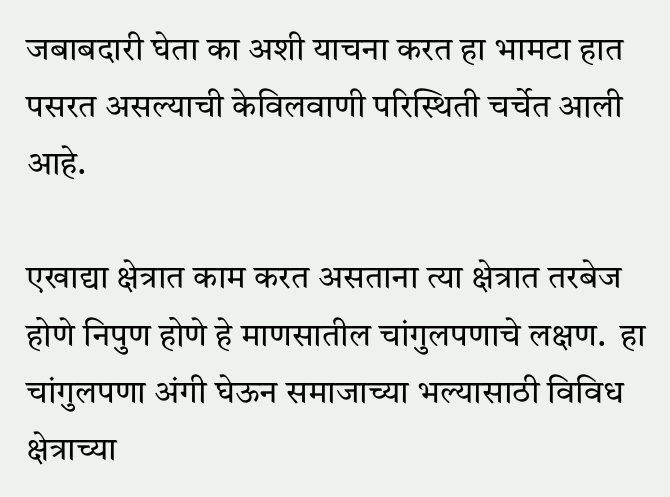जबाबदारी घेता का अशी याचना करत हा भामटा हात पसरत असल्याची केविलवाणी परिस्थिती चर्चेत आली आहे.

एखाद्या क्षेत्रात काम करत असताना त्या क्षेत्रात तरबेज होणे निपुण होणे हे माणसातील चांगुलपणाचे लक्षण.  हा चांगुलपणा अंगी घेऊन समाजाच्या भल्यासाठी विविध क्षेत्राच्या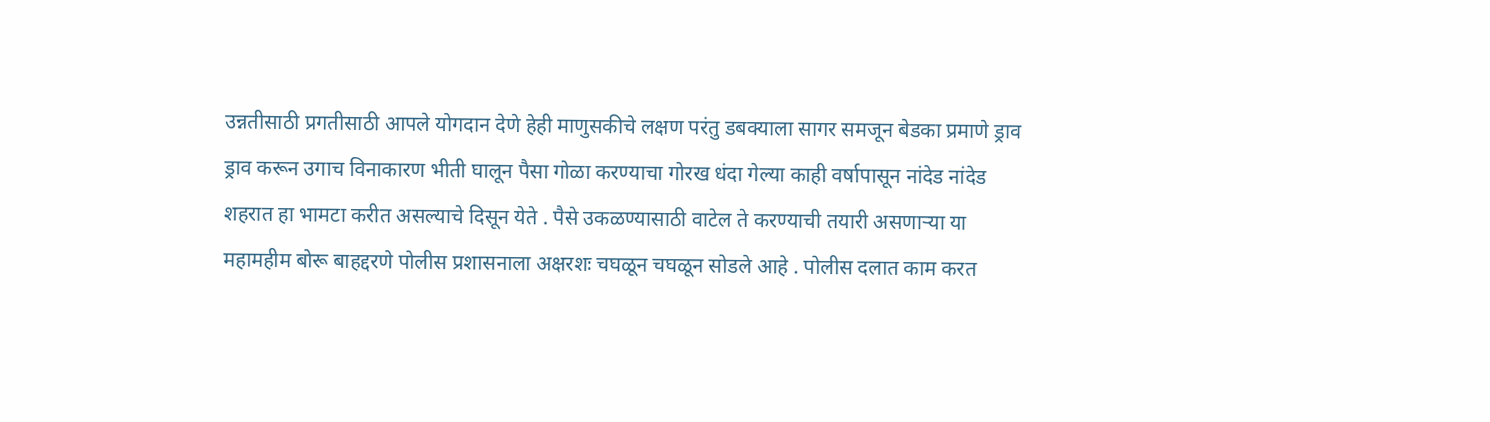उन्नतीसाठी प्रगतीसाठी आपले योगदान देणे हेही माणुसकीचे लक्षण परंतु डबक्याला सागर समजून बेडका प्रमाणे ड्राव  ड्राव करून उगाच विनाकारण भीती घालून पैसा गोळा करण्याचा गोरख धंदा गेल्या काही वर्षापासून नांदेड नांदेड शहरात हा भामटा करीत असल्याचे दिसून येते . पैसे उकळण्यासाठी वाटेल ते करण्याची तयारी असणाऱ्या या महामहीम बोरू बाहद्दरणे पोलीस प्रशासनाला अक्षरशः चघळून चघळून सोडले आहे . पोलीस दलात काम करत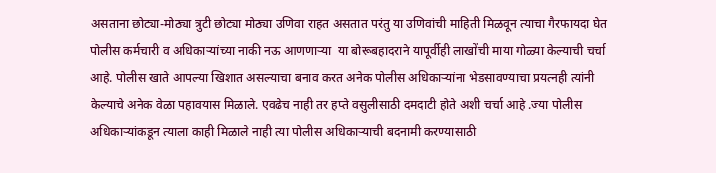असताना छोट्या-मोठ्या त्रुटी छोट्या मोठ्या उणिवा राहत असतात परंतु या उणिवांची माहिती मिळवून त्याचा गैरफायदा घेत पोलीस कर्मचारी व अधिकाऱ्यांच्या नाकी नऊ आणणाऱ्या  या बोरूबहादराने यापूर्वीही लाखोंची माया गोळ्या केल्याची चर्चा आहे. पोलीस खाते आपल्या खिशात असल्याचा बनाव करत अनेक पोलीस अधिकाऱ्यांना भेडसावण्याचा प्रयत्नही त्यांनी केल्याचे अनेक वेळा पहावयास मिळाले. एवढेच नाही तर हप्ते वसुलीसाठी दमदाटी होते अशी चर्चा आहे .ज्या पोलीस अधिकाऱ्यांकडून त्याला काही मिळाले नाही त्या पोलीस अधिकाऱ्याची बदनामी करण्यासाठी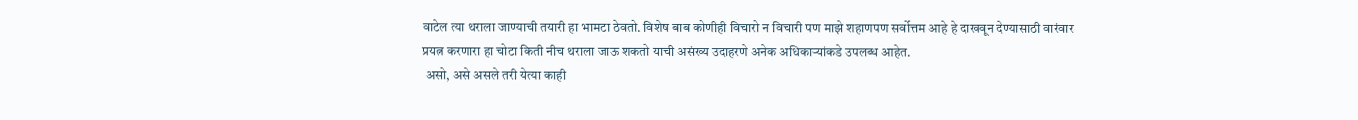वाटेल त्या थराला जाण्याची तयारी हा भामटा ठेवतो. विशेष बाब कोणीही विचारो न विचारी पण माझे शहाणपण सर्वोत्तम आहे हे दाखवून देण्यासाठी वारंवार प्रयत्न करणारा हा चोटा किती नीच थराला जाऊ शकतो याची असंख्य उदाहरणे अनेक अधिकाऱ्यांकडे उपलब्ध आहेत.
 असो, असे असले तरी येत्या काही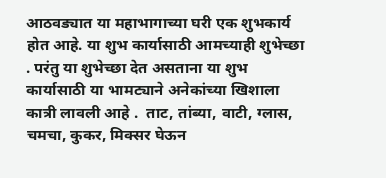आठवड्यात या महाभागाच्या घरी एक शुभकार्य होत आहे. या शुभ कार्यासाठी आमच्याही शुभेच्छा . परंतु या शुभेच्छा देत असताना या शुभ कार्यासाठी या भामट्याने अनेकांच्या खिशाला कात्री लावली आहे .  ताट, तांब्या, वाटी, ग्लास, चमचा, कुकर, मिक्सर घेऊन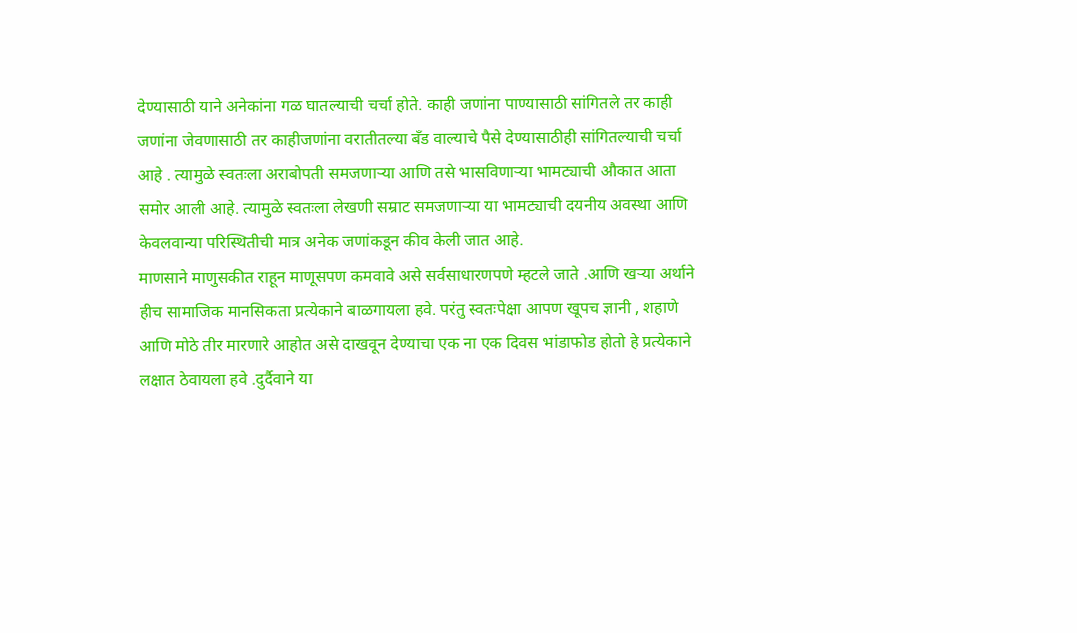देण्यासाठी याने अनेकांना गळ घातल्याची चर्चा होते. काही जणांना पाण्यासाठी सांगितले तर काही जणांना जेवणासाठी तर काहीजणांना वरातीतल्या बँड वाल्याचे पैसे देण्यासाठीही सांगितल्याची चर्चा आहे . त्यामुळे स्वतःला अराबोपती समजणाऱ्या आणि तसे भासविणाऱ्या भामट्याची औकात आता समोर आली आहे. त्यामुळे स्वतःला लेखणी सम्राट समजणाऱ्या या भामट्याची दयनीय अवस्था आणि केवलवान्या परिस्थितीची मात्र अनेक जणांकडून कीव केली जात आहे.
माणसाने माणुसकीत राहून माणूसपण कमवावे असे सर्वसाधारणपणे म्हटले जाते .आणि खऱ्या अर्थाने हीच सामाजिक मानसिकता प्रत्येकाने बाळगायला हवे. परंतु स्वतःपेक्षा आपण खूपच ज्ञानी , शहाणे आणि मोठे तीर मारणारे आहोत असे दाखवून देण्याचा एक ना एक दिवस भांडाफोड होतो हे प्रत्येकाने लक्षात ठेवायला हवे .दुर्दैवाने या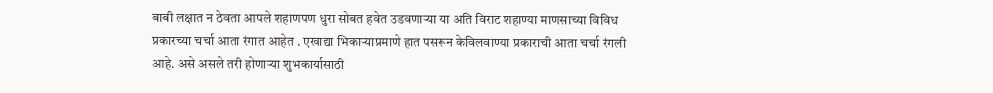बाबी लक्षात न ठेवता आपले शहाणपण धुरा सोबत हवेत उडवणाऱ्या या अति विराट शहाण्या माणसाच्या विविध प्रकारच्या चर्चा आता रंगात आहेत . एखाद्या भिकाऱ्याप्रमाणे हात पसरून केविलवाण्या प्रकाराची आता चर्चा रंगली आहे. असे असले तरी होणाऱ्या शुभकार्यासाठी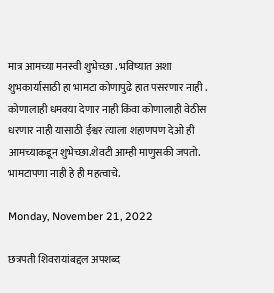मात्र आमच्या मनस्वी शुभेच्छा . भविष्यात अशा शुभकार्यासाठी हा भामटा कोणापुढे हात पसरणार नाही . कोणालाही धमक्या देणार नाही किंवा कोणालाही वेठीस धरणार नाही यासाठी ईश्वर त्याला शहाणपण देओ ही आमच्याकडून शुभेच्छा.शेवटी आम्ही माणुसकी जपतो. भामटापणा नाही हे ही महत्वाचे.

Monday, November 21, 2022

छत्रपती शिवरायांबद्दल अपशब्द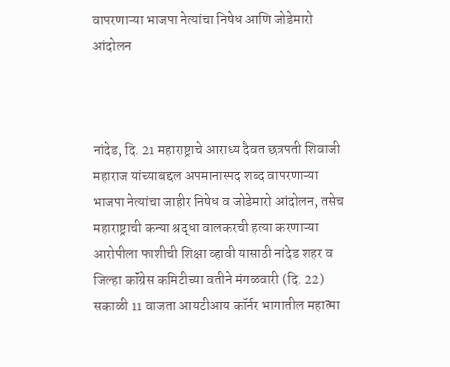वापरणाऱ्या भाजपा नेत्यांचा निषेध आणि जोडेमारो आंदोलन



नांदेड, दि. 21 महाराष्ट्राचे आराध्य दैवत छत्रपती शिवाजी महाराज यांच्याबद्दल अपमानास्पद शब्द वापरणाऱ्या भाजपा नेत्यांचा जाहीर निषेध व जोडेमारो आंदोलन, तसेच महाराष्ट्राची कन्या श्रद्धा वालकरची हत्या करणाऱ्या आरोपीला फाशीची शिक्षा व्हावी यासाठी नांदेड शहर व जिल्हा कॉंग्रेस कमिटीच्या वतीने मंगळवारी (दि. 22) सकाळी 11 वाजता आयटीआय कॉर्नर भागातील महात्मा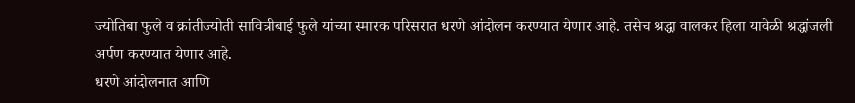ज्योतिबा फुले व क्रांतीज्योती सावित्रीबाई फुले यांच्या स्मारक परिसरात धरणे आंदोलन करण्यात येणार आहे. तसेच श्रद्धा वालकर हिला यावेळी श्रद्धांजली अर्पण करण्यात येणार आहे.
धरणे आंदोलनात आणि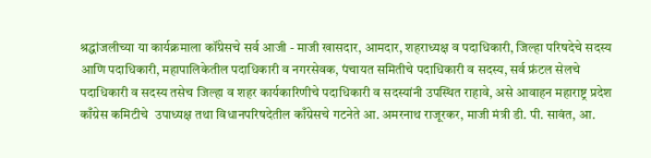श्रद्धांजलीच्या या कार्यक्रमाला कॉंग्रेसचे सर्व आजी - माजी खासदार, आमदार, शहराध्यक्ष व पदाधिकारी, जिल्हा परिषदेचे सदस्य आणि पदाधिकारी, महापालिकेतील पदाधिकारी व नगरसेवक, पंचायत समितीचे पदाधिकारी व सदस्य, सर्व फ्रंटल सेलचे पदाधिकारी व सदस्य तसेच जिल्हा व शहर कार्यकारिणीचे पदाधिकारी व सदस्यांनी उपस्थित राहावे, असे आवाहन महाराष्ट्र प्रदेश काँग्रेस कमिटीचे  उपाध्यक्ष तथा विधानपरिषदेतील काँग्रेसचे गटनेते आ. अमरनाथ राजूरकर, माजी मंत्री डी. पी. सावंत, आ.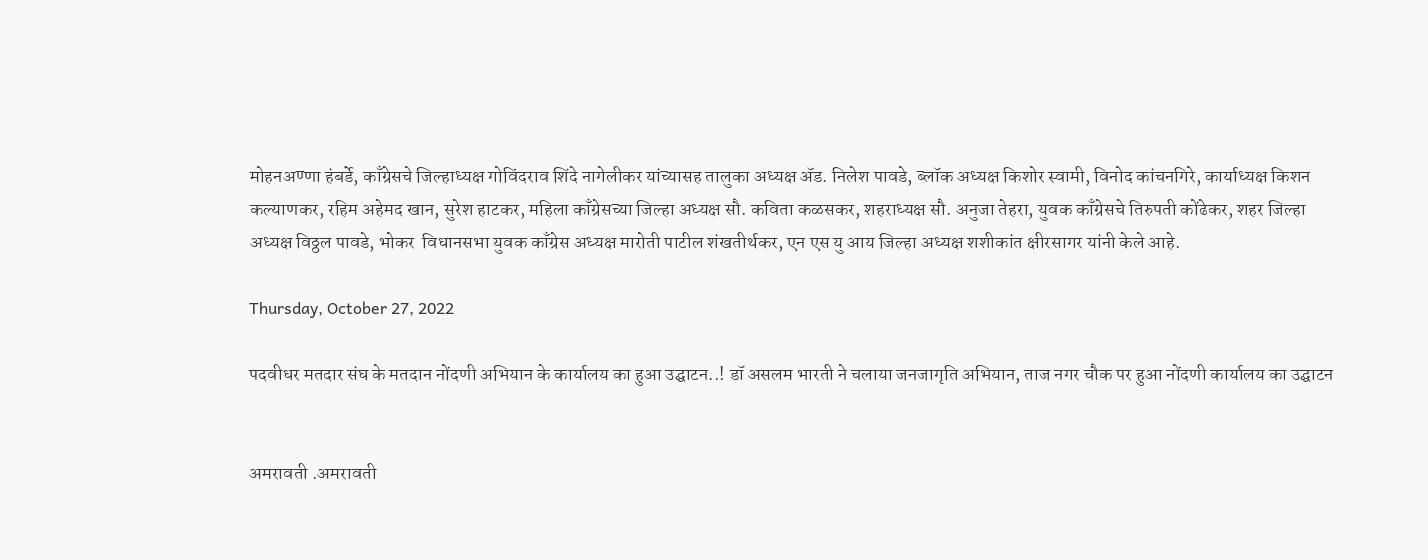मोहनअण्णा हंबर्डे, काँग्रेसचे जिल्हाध्यक्ष गोविंदराव शिंदे नागेलीकर यांच्यासह तालुका अध्यक्ष ॲड. निलेश पावडे, ब्लॉक अध्यक्ष किशोर स्वामी, विनोद कांचनगिरे, कार्याध्यक्ष किशन कल्याणकर, रहिम अहेमद खान, सुरेश हाटकर, महिला काँग्रेसच्या जिल्हा अध्यक्ष सौ. कविता कळसकर, शहराध्यक्ष सौ. अनुजा तेहरा, युवक काँग्रेसचे तिरुपती कोंढेकर, शहर जिल्हा अध्यक्ष विठ्ठल पावडे, भोकर  विधानसभा युवक काँग्रेस अध्यक्ष मारोती पाटील शंखतीर्थकर, एन एस यु आय जिल्हा अध्यक्ष शशीकांत क्षीरसागर यांनी केले आहे.

Thursday, October 27, 2022

पदवीधर मतदार संघ के मतदान नोंदणी अभियान के कार्यालय का हुआ उद्घाटन..! डॉ असलम भारती ने चलाया जनजागृति अभियान, ताज नगर चौक पर हुआ नोंदणी कार्यालय का उद्घाटन


अमरावती .अमरावती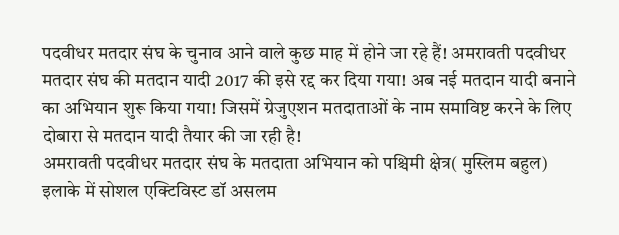पदवीधर मतदार संघ के चुनाव आने वाले कुछ माह में होने जा रहे हैं! अमरावती पदवीधर मतदार संघ की मतदान यादी 2017 की इसे रद्द कर दिया गया! अब नई मतदान यादी बनाने का अभियान शुरू किया गया! जिसमें ग्रेजुएशन मतदाताओं के नाम समाविष्ट करने के लिए दोबारा से मतदान यादी तैयार की जा रही है!
अमरावती पदवीधर मतदार संघ के मतदाता अभियान को पश्चिमी क्षेत्र( मुस्लिम बहुल) इलाके में सोशल एक्टिविस्ट डॉ असलम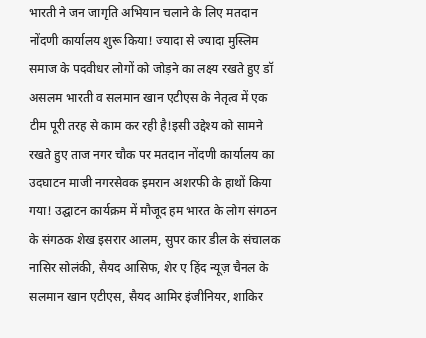भारती ने जन जागृति अभियान चलाने के लिए मतदान नोंदणी कार्यालय शुरू किया! ज्यादा से ज्यादा मुस्लिम समाज के पदवीधर लोगों को जोड़ने का लक्ष्य रखते हुए डॉ असलम भारती व सलमान खान एटीएस के नेतृत्व में एक टीम पूरी तरह से काम कर रही है!इसी उद्देश्य को सामने रखते हुए ताज नगर चौक पर मतदान नोंदणी कार्यालय का उदघाटन माजी नगरसेवक इमरान अशरफी के हाथों किया गया! उद्घाटन कार्यक्रम में मौजूद हम भारत के लोग संगठन के संगठक शेख इसरार आलम, सुपर कार डील के संचालक नासिर सोलंकी, सैयद आसिफ, शेर ए हिंद न्यूज़ चैनल के सलमान खान एटीएस, सैयद आमिर इंजीनियर, शाकिर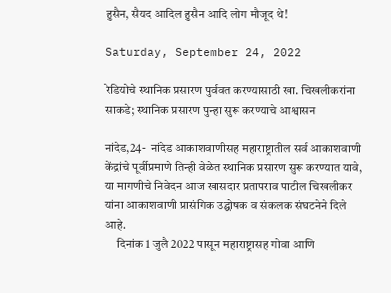हुसैन, सैयद आदिल हुसैन आदि लोग मौजूद थे!

Saturday, September 24, 2022

रेडियोचे स्थानिक प्रसारण पुर्ववत करण्यासाठी खा. चिखलीकरांना साकडे; स्थानिक प्रसारण पुन्हा सुरू करण्याचे आश्वासन

नांदेड,24-  नांदेड आकाशवाणीसह महाराष्ट्रातील सर्व आकाशवाणी केंद्रांचे पूर्वीप्रमाणे तिन्ही वेळेत स्थानिक प्रसारण सुरू करण्यात यावे, या मागणीचे निवेदन आज खासदार प्रतापराव पाटील चिखलीकर यांना आकाशवाणी प्रासंगिक उद्घोषक व संकलक संघटनेने दिले आहे.
     दिनांक 1 जुलै 2022 पासून महाराष्ट्रासह गोवा आणि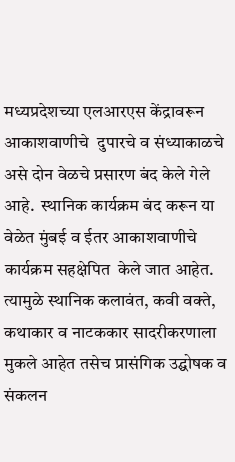मध्यप्रदेशच्या एलआरएस केंद्रावरून आकाशवाणीचे  दुपारचे व संध्याकाळचे असे दोन वेळचे प्रसारण बंद केले गेले आहे.  स्थानिक कार्यक्रम बंद करून या वेळेत मुंबई व ईतर आकाशवाणीचे कार्यक्रम सहक्षेपित  केले जात आहेत. त्यामुळे स्थानिक कलावंत, कवी वक्ते, कथाकार व नाटककार सादरीकरणाला मुकले आहेत तसेच प्रासंगिक उद्घोषक व संकलन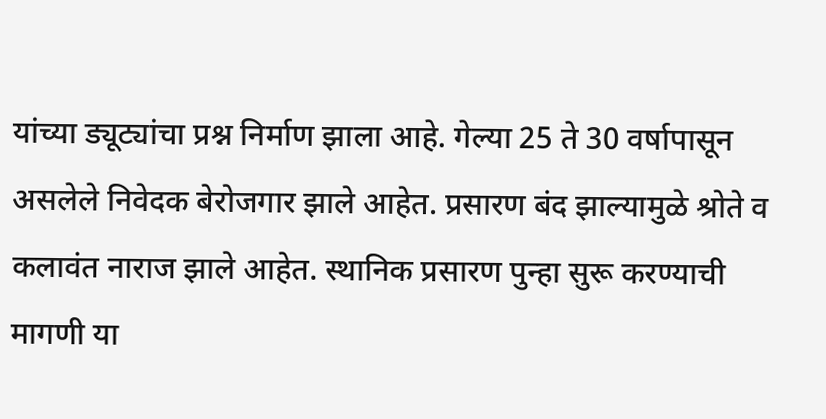यांच्या ड्यूट्यांचा प्रश्न निर्माण झाला आहे. गेल्या 25 ते 30 वर्षापासून असलेले निवेदक बेरोजगार झाले आहेत. प्रसारण बंद झाल्यामुळे श्रोते व कलावंत नाराज झाले आहेत. स्थानिक प्रसारण पुन्हा सुरू करण्याची मागणी या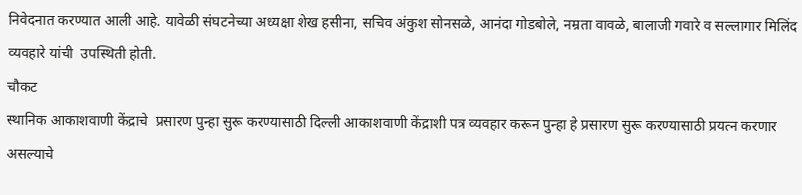निवेदनात करण्यात आली आहे. यावेळी संघटनेच्या अध्यक्षा शेख हसीना, सचिव अंकुश सोनसळे, आनंदा गोडबोले, नम्रता वावळे, बालाजी गवारे व सल्लागार मिलिंद व्यवहारे यांची  उपस्थिती होती.
चौकट
स्थानिक आकाशवाणी केंद्राचे  प्रसारण पुन्हा सुरू करण्यासाठी दिल्ली आकाशवाणी केंद्राशी पत्र व्यवहार करून पुन्हा हे प्रसारण सुरू करण्यासाठी प्रयत्न करणार असल्याचे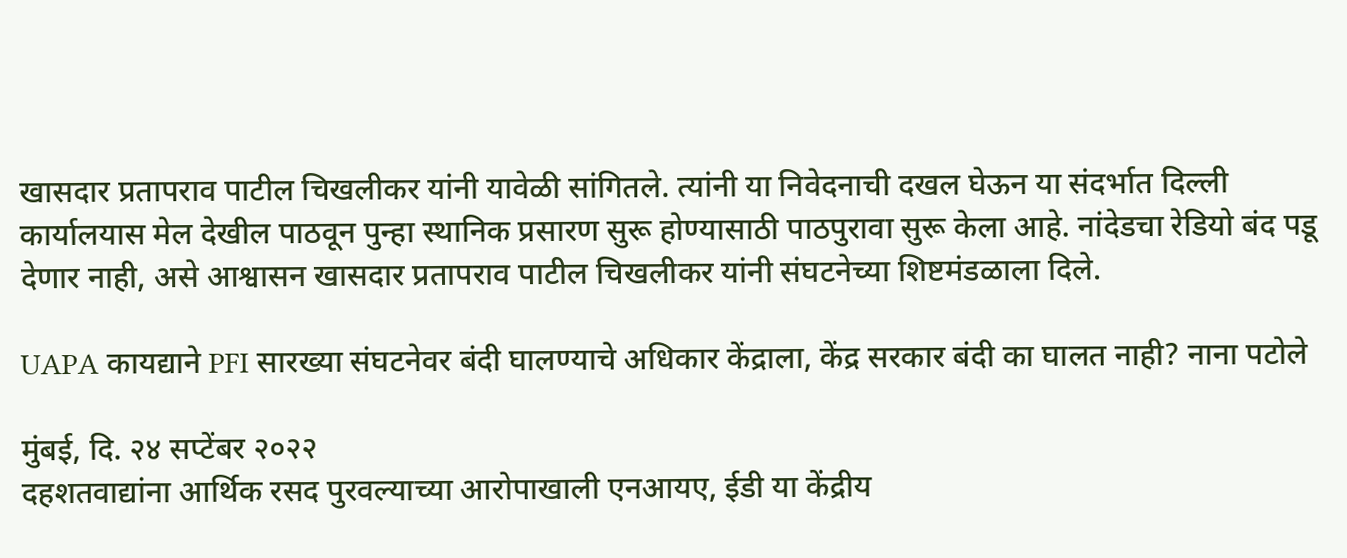खासदार प्रतापराव पाटील चिखलीकर यांनी यावेळी सांगितले. त्यांनी या निवेदनाची दखल घेऊन या संदर्भात दिल्ली कार्यालयास मेल देखील पाठवून पुन्हा स्थानिक प्रसारण सुरू होण्यासाठी पाठपुरावा सुरू केला आहे. नांदेडचा रेडियो बंद पडू देणार नाही, असे आश्वासन खासदार प्रतापराव पाटील चिखलीकर यांनी संघटनेच्या शिष्टमंडळाला दिले.

UAPA कायद्याने PFI सारख्या संघटनेवर बंदी घालण्याचे अधिकार केंद्राला, केंद्र सरकार बंदी का घालत नाही? नाना पटोले

मुंबई, दि. २४ सप्टेंबर २०२२
दहशतवाद्यांना आर्थिक रसद पुरवल्याच्या आरोपाखाली एनआयए, ईडी या केंद्रीय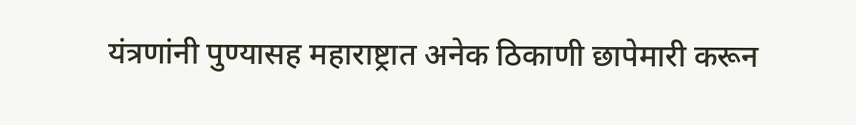यंत्रणांनी पुण्यासह महाराष्ट्रात अनेक ठिकाणी छापेमारी करून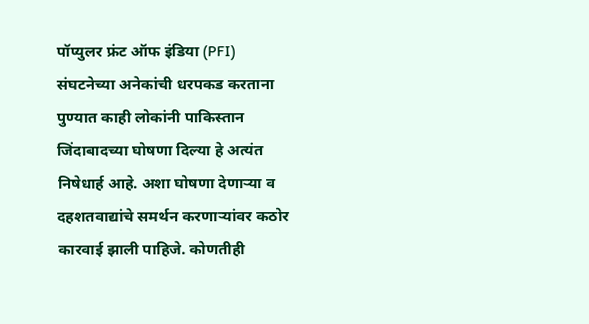पॉप्युलर फ्रंट ऑफ इंडिया (PFI) संघटनेच्या अनेकांची धरपकड करताना पुण्यात काही लोकांनी पाकिस्तान जिंदाबादच्या घोषणा दिल्या हे अत्यंत निषेधार्ह आहे. अशा घोषणा देणाऱ्या व दहशतवाद्यांचे समर्थन करणाऱ्यांवर कठोर कारवाई झाली पाहिजे. कोणतीही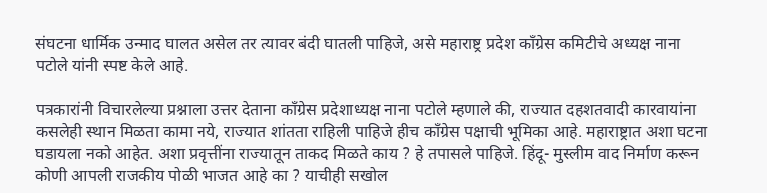संघटना धार्मिक उन्माद घालत असेल तर त्यावर बंदी घातली पाहिजे, असे महाराष्ट्र प्रदेश काँग्रेस कमिटीचे अध्यक्ष नाना पटोले यांनी स्पष्ट केले आहे.

पत्रकारांनी विचारलेल्या प्रश्नाला उत्तर देताना काँग्रेस प्रदेशाध्यक्ष नाना पटोले म्हणाले की, राज्यात दहशतवादी कारवायांना कसलेही स्थान मिळता कामा नये, राज्यात शांतता राहिली पाहिजे हीच काँग्रेस पक्षाची भूमिका आहे. महाराष्ट्रात अशा घटना घडायला नको आहेत. अशा प्रवृत्तींना राज्यातून ताकद मिळते काय ? हे तपासले पाहिजे. हिंदू- मुस्लीम वाद निर्माण करून कोणी आपली राजकीय पोळी भाजत आहे का ? याचीही सखोल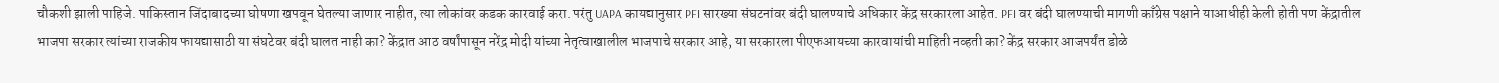चौकशी झाली पाहिजे. पाकिस्तान जिंदाबादच्या घोषणा खपवून घेतल्या जाणार नाहीत, त्या लोकांवर कडक कारवाई करा. परंतु UAPA कायद्यानुसार PFI सारख्या संघटनांवर बंदी घालण्याचे अधिकार केंद्र सरकारला आहेत. PFI वर बंदी घालण्याची मागणी काँग्रेस पक्षाने याआधीही केली होती पण केंद्रातील भाजपा सरकार त्यांच्या राजकीय फायद्यासाठी या संघटेवर बंदी घालत नाही का? केंद्रात आठ वर्षांपासून नरेंद्र मोदी यांच्या नेतृत्वाखालील भाजपाचे सरकार आहे, या सरकारला पीएफआयच्या कारवायांची माहिती नव्हती का? केंद्र सरकार आजपर्यंत डोळे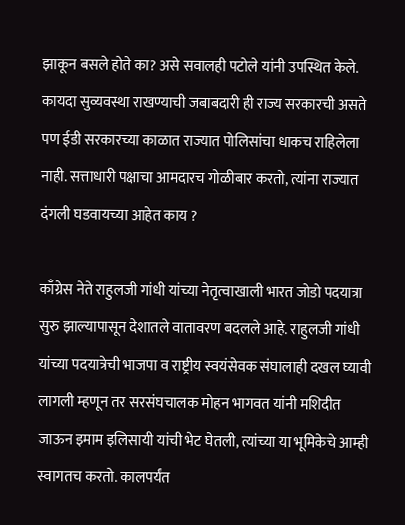झाकून बसले होते का? असे सवालही पटोले यांनी उपस्थित केले. कायदा सुव्यवस्था राखण्याची जबाबदारी ही राज्य सरकारची असते पण ईडी सरकारच्या काळात राज्यात पोलिसांचा धाकच राहिलेला नाही. सत्ताधारी पक्षाचा आमदारच गोळीबार करतो, त्यांना राज्यात दंगली घडवायच्या आहेत काय ?

काँग्रेस नेते राहुलजी गांधी यांच्या नेतृत्वाखाली भारत जोडो पदयात्रा सुरु झाल्यापासून देशातले वातावरण बदलले आहे. राहुलजी गांधी यांच्या पदयात्रेची भाजपा व राष्ट्रीय स्वयंसेवक संघालाही दखल घ्यावी लागली म्हणून तर सरसंघचालक मोहन भागवत यांनी मशिदीत जाऊन इमाम इलिसायी यांची भेट घेतली, त्यांच्या या भूमिकेचे आम्ही स्वागतच करतो. कालपर्यंत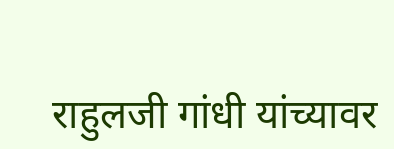राहुलजी गांधी यांच्यावर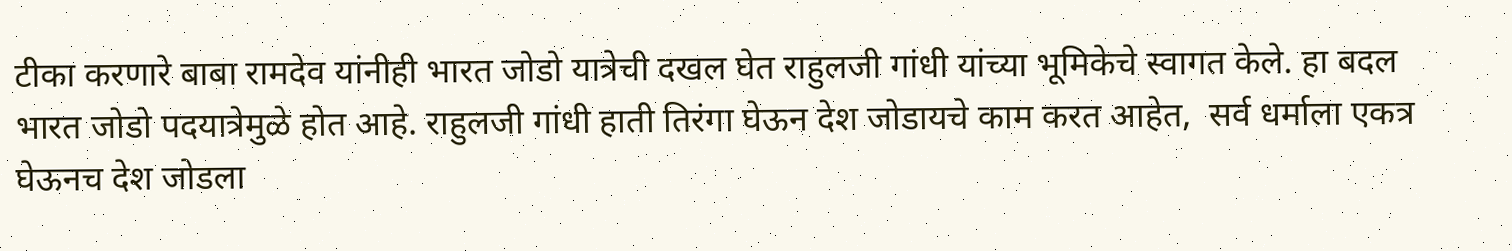टीका करणारे बाबा रामदेव यांनीही भारत जोडो यात्रेची दखल घेत राहुलजी गांधी यांच्या भूमिकेचे स्वागत केले. हा बदल भारत जोडो पदयात्रेमुळे होत आहे. राहुलजी गांधी हाती तिरंगा घेऊन देश जोडायचे काम करत आहेत,  सर्व धर्माला एकत्र घेऊनच देश जोडला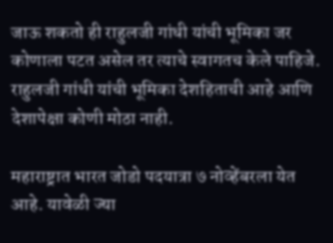जाऊ शकतो ही राहुलजी गांधी यांची भूमिका जर कोणाला पटत असेल तर त्याचे स्वागतच केले पाहिजे. राहुलजी गांधी यांची भूमिका देशहिताची आहे आणि देशापेक्षा कोणी मोठा नाही.

महाराष्ट्रात भारत जोडो पदयात्रा ७ नोव्हेंबरला येत आहे. यावेळी ज्या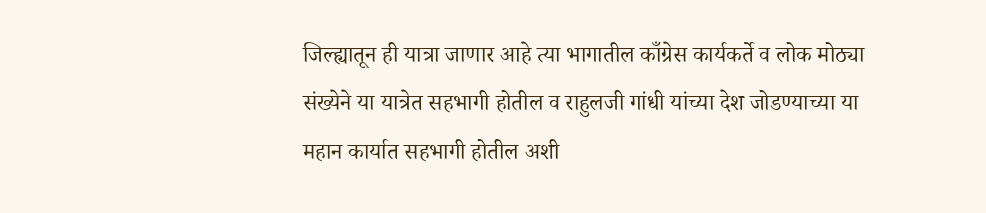जिल्ह्यातून ही यात्रा जाणार आहे त्या भागातील काँग्रेस कार्यकर्ते व लोक मोठ्या संख्येने या यात्रेत सहभागी होतील व राहुलजी गांधी यांच्या देश जोडण्याच्या या महान कार्यात सहभागी होतील अशी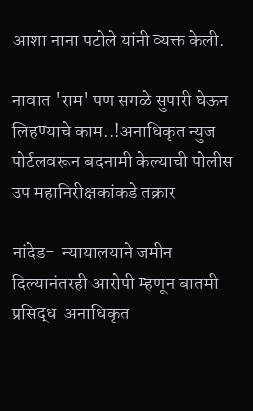आशा नाना पटोले यांनी व्यक्त केली.

नावात 'राम' पण सगळे सुपारी घेऊन लिहण्याचे काम..!अनाधिकृत न्युज पोर्टलवरून बदनामी केल्याची पोलीस उप महानिरीक्षकांकडे तक्रार

नांदेड-  न्यायालयाने जमीन दिल्यानंतरही आरोपी म्हणून बातमी प्रसिद्ध  अनाधिकृत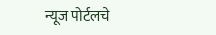न्यूज पोर्टलचे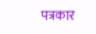पत्रकार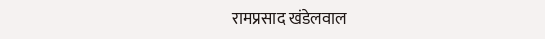रामप्रसाद खंडेलवाल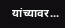यांच्यावर...